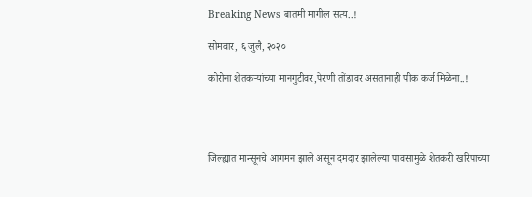Breaking News बातमी मागील सत्य..!

सोमवार, ६ जुलै, २०२०

कोरोना शेतकऱ्यांच्या मानगुटीवर,पेरणी तोंडावर असतानाही पीक कर्ज मिळेना..!




जिल्ह्यात मान्सूनचे आगमन झाले असून दमदार झालेल्या पावसामुळे शेतकरी खरिपाच्या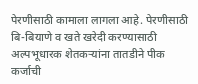पेरणीसाठी कामाला लागला आहे. पेरणीसाठी बि-बियाणे व खते खरेदी करण्यासाठी अल्पभूधारक शेतकऱ्यांना तातडीने पीक कर्जाची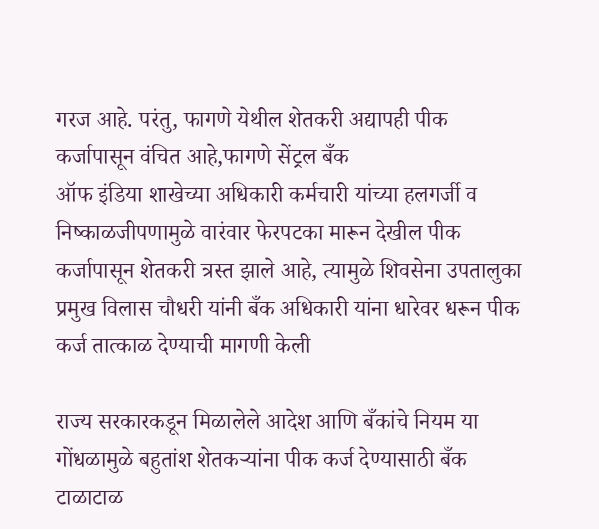गरज आहे. परंतु, फागणे येथील शेतकरी अद्यापही पीक
कर्जापासून वंचित आहे,फागणे सेंट्रल बँक
ऑफ इंडिया शाखेच्या अधिकारी कर्मचारी यांच्या हलगर्जी व निष्काळजीपणामुळे वारंवार फेरपटका मारून देखील पीक कर्जापासून शेतकरी त्रस्त झाले आहे, त्यामुळे शिवसेना उपतालुका प्रमुख विलास चौधरी यांनी बँक अधिकारी यांना धारेवर धरून पीक कर्ज तात्काळ देण्याची मागणी केली

राज्य सरकारकडून मिळालेले आदेश आणि बँकांचे नियम या गोंधळामुळे बहुतांश शेतकऱ्यांना पीक कर्ज देण्यासाठी बँक टाळाटाळ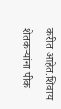करीत आहेत.शिवाय शेतकऱ्यांना पीक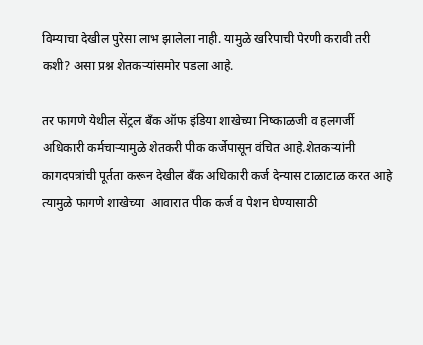विम्याचा देखील पुरेसा लाभ झालेला नाही. यामुळे खरिपाची पेरणी करावी तरी कशी? असा प्रश्न शेतकऱ्यांसमोर पडला आहे.

तर फागणे येथील सेंट्रल बँक ऑफ इंडिया शाखेच्या निष्काळजी व हलगर्जी अधिकारी कर्मचाऱ्यामुळे शेतकरी पीक कर्जेपासून वंचित आहे.शेतकऱ्यांनी कागदपत्रांची पूर्तता करून देखील बँक अधिकारी कर्ज देन्यास टाळाटाळ करत आहे त्यामुळे फागणे शाखेच्या  आवारात पीक कर्ज व पेशन घेण्यासाठी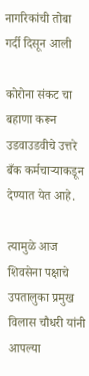नागरिकांची तोबा गर्दी दिसून आली

कोरोना संकट चा बहाणा करून उडवाउडवीचे उत्तरे बँक कर्मचाऱ्याकडून देण्यात येत आहे.

त्यामुळे आज शिवसेना पक्षाचे उपतालुका प्रमुख विलास चौधरी यांनी आपल्या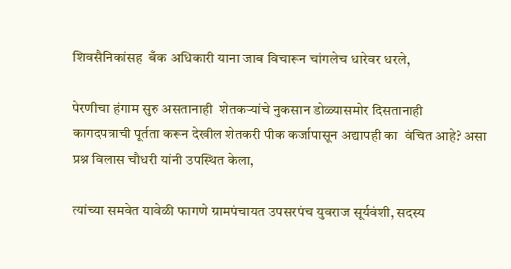शिवसैनिकांसह  बँक अधिकारी याना जाब विचारून चांगलेच धारेवर धरले,

पेरणीचा हंगाम सुरु असतानाही  शेतकऱ्यांचे नुकसान डोळ्यासमोर दिसतानाही  कागदपत्राची पूर्तता करून देखील शेतकरी पीक कर्जापासून अद्यापही का  वंचित आहे? असा प्रश्न विलास चौधरी यांनी उपस्थित केला,

त्यांच्या समवेत यावेळी फागणे ग्रामपंचायत उपसरपंच युवराज सूर्यवंशी, सदस्य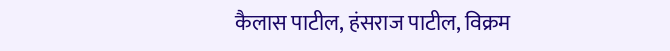कैलास पाटील, हंसराज पाटील, विक्रम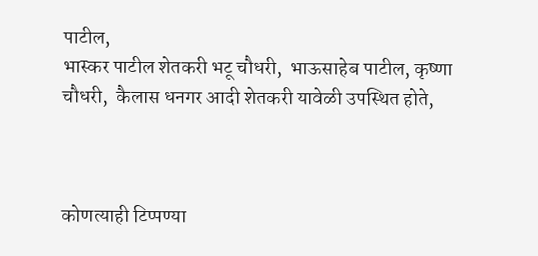पाटील,
भास्कर पाटील शेतकरी भटू चौधरी,  भाऊसाहेब पाटील, कृष्णा चौधरी,  कैलास धनगर आदी शेतकरी यावेळी उपस्थित होते,



कोणत्याही टिप्पण्‍या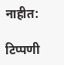नाहीत:

टिप्पणी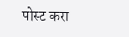पोस्ट करा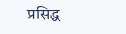प्रसिद्ध